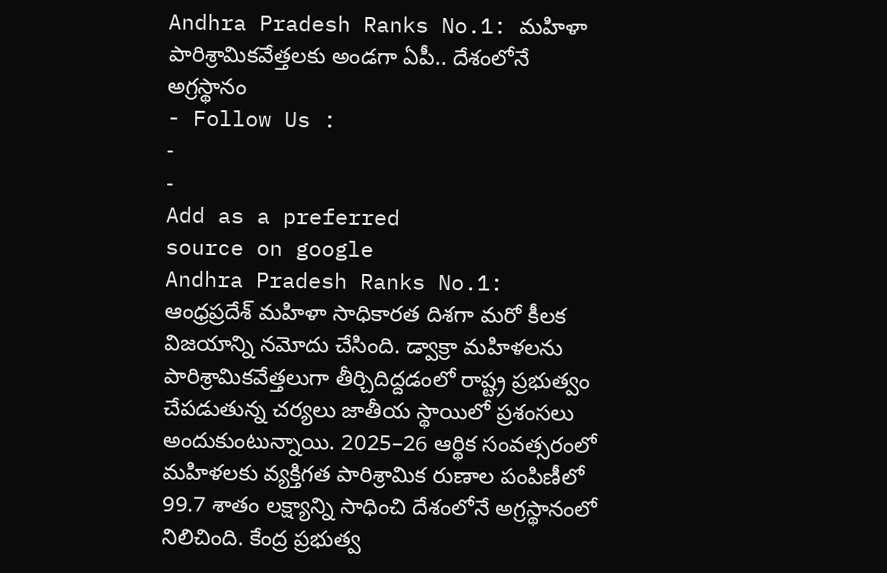Andhra Pradesh Ranks No.1: మహిళా పారిశ్రామికవేత్తలకు అండగా ఏపీ.. దేశంలోనే అగ్రస్థానం
- Follow Us :
-
-
Add as a preferred
source on google
Andhra Pradesh Ranks No.1: ఆంధ్రప్రదేశ్ మహిళా సాధికారత దిశగా మరో కీలక విజయాన్ని నమోదు చేసింది. డ్వాక్రా మహిళలను పారిశ్రామికవేత్తలుగా తీర్చిదిద్దడంలో రాష్ట్ర ప్రభుత్వం చేపడుతున్న చర్యలు జాతీయ స్థాయిలో ప్రశంసలు అందుకుంటున్నాయి. 2025–26 ఆర్థిక సంవత్సరంలో మహిళలకు వ్యక్తిగత పారిశ్రామిక రుణాల పంపిణీలో 99.7 శాతం లక్ష్యాన్ని సాధించి దేశంలోనే అగ్రస్థానంలో నిలిచింది. కేంద్ర ప్రభుత్వ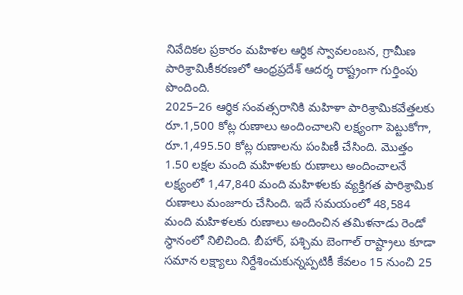నివేదికల ప్రకారం మహిళల ఆర్థిక స్వావలంబన, గ్రామీణ పారిశ్రామికీకరణలో ఆంధ్రప్రదేశ్ ఆదర్శ రాష్ట్రంగా గుర్తింపు పొందింది.
2025–26 ఆర్థిక సంవత్సరానికి మహిళా పారిశ్రామికవేత్తలకు రూ.1,500 కోట్ల రుణాలు అందించాలని లక్ష్యంగా పెట్టుకోగా, రూ.1,495.50 కోట్ల రుణాలను పంపిణీ చేసింది. మొత్తం 1.50 లక్షల మంది మహిళలకు రుణాలు అందించాలనే లక్ష్యంలో 1,47,840 మంది మహిళలకు వ్యక్తిగత పారిశ్రామిక రుణాలు మంజూరు చేసింది. ఇదే సమయంలో 48,584 మంది మహిళలకు రుణాలు అందించిన తమిళనాడు రెండో స్థానంలో నిలిచింది. బీహార్, పశ్చిమ బెంగాల్ రాష్ట్రాలు కూడా సమాన లక్ష్యాలు నిర్దేశించుకున్నప్పటికీ కేవలం 15 నుంచి 25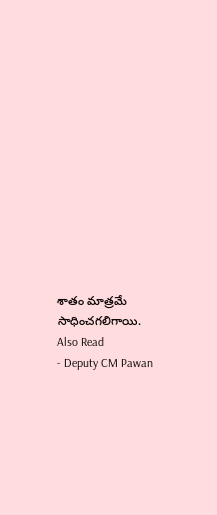శాతం మాత్రమే సాధించగలిగాయి.
Also Read
- Deputy CM Pawan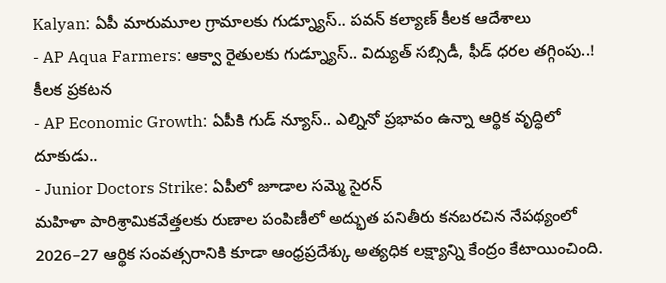Kalyan: ఏపీ మారుమూల గ్రామాలకు గుడ్న్యూస్.. పవన్ కల్యాణ్ కీలక ఆదేశాలు
- AP Aqua Farmers: ఆక్వా రైతులకు గుడ్న్యూస్.. విద్యుత్ సబ్సిడీ, ఫీడ్ ధరల తగ్గింపు..! కీలక ప్రకటన
- AP Economic Growth: ఏపీకి గుడ్ న్యూస్.. ఎల్నినో ప్రభావం ఉన్నా ఆర్థిక వృద్ధిలో దూకుడు..
- Junior Doctors Strike: ఏపీలో జూడాల సమ్మె సైరన్
మహిళా పారిశ్రామికవేత్తలకు రుణాల పంపిణీలో అద్భుత పనితీరు కనబరచిన నేపథ్యంలో 2026–27 ఆర్థిక సంవత్సరానికి కూడా ఆంధ్రప్రదేశ్కు అత్యధిక లక్ష్యాన్ని కేంద్రం కేటాయించింది.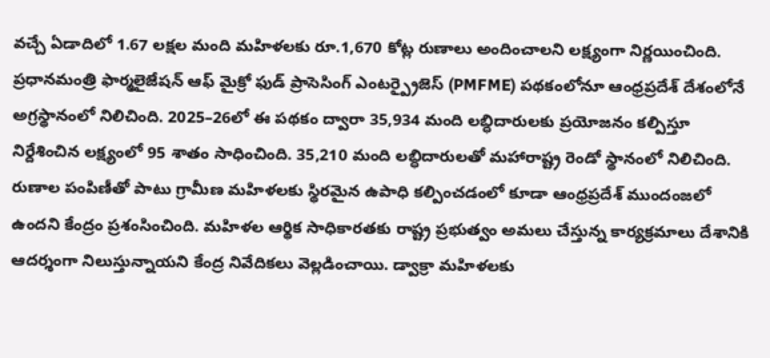వచ్చే ఏడాదిలో 1.67 లక్షల మంది మహిళలకు రూ.1,670 కోట్ల రుణాలు అందించాలని లక్ష్యంగా నిర్ణయించింది. ప్రధానమంత్రి ఫార్మలైజేషన్ ఆఫ్ మైక్రో ఫుడ్ ప్రాసెసింగ్ ఎంటర్ప్రైజెస్ (PMFME) పథకంలోనూ ఆంధ్రప్రదేశ్ దేశంలోనే అగ్రస్థానంలో నిలిచింది. 2025–26లో ఈ పథకం ద్వారా 35,934 మంది లబ్ధిదారులకు ప్రయోజనం కల్పిస్తూ నిర్దేశించిన లక్ష్యంలో 95 శాతం సాధించింది. 35,210 మంది లబ్ధిదారులతో మహారాష్ట్ర రెండో స్థానంలో నిలిచింది.
రుణాల పంపిణీతో పాటు గ్రామీణ మహిళలకు స్థిరమైన ఉపాధి కల్పించడంలో కూడా ఆంధ్రప్రదేశ్ ముందంజలో ఉందని కేంద్రం ప్రశంసించింది. మహిళల ఆర్థిక సాధికారతకు రాష్ట్ర ప్రభుత్వం అమలు చేస్తున్న కార్యక్రమాలు దేశానికి ఆదర్శంగా నిలుస్తున్నాయని కేంద్ర నివేదికలు వెల్లడించాయి. డ్వాక్రా మహిళలకు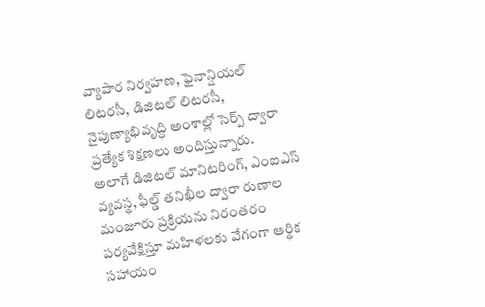వ్యాపార నిర్వహణ, ఫైనాన్షియల్ లిటరసీ, డిజిటల్ లిటరసీ, నైపుణ్యాభివృద్ధి అంశాల్లో సెర్ప్ ద్వారా ప్రత్యేక శిక్షణలు అందిస్తున్నారు.
అలాగే డిజిటల్ మానిటరింగ్, ఎంఐఎస్ వ్యవస్థ, ఫీల్డ్ తనిఖీల ద్వారా రుణాల మంజూరు ప్రక్రియను నిరంతరం పర్యవేక్షిస్తూ మహిళలకు వేగంగా ఆర్థిక సహాయం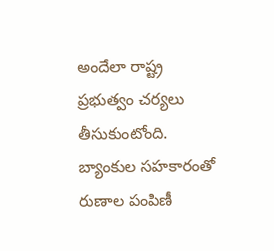అందేలా రాష్ట్ర ప్రభుత్వం చర్యలు తీసుకుంటోంది. బ్యాంకుల సహకారంతో రుణాల పంపిణీ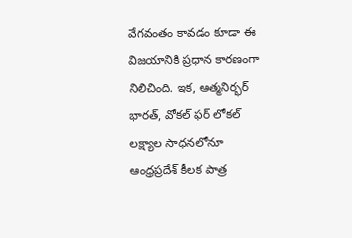వేగవంతం కావడం కూడా ఈ విజయానికి ప్రధాన కారణంగా నిలిచింది. ఇక, ఆత్మనిర్భర్ భారత్, వోకల్ ఫర్ లోకల్ లక్ష్యాల సాధనలోనూ ఆంధ్రప్రదేశ్ కీలక పాత్ర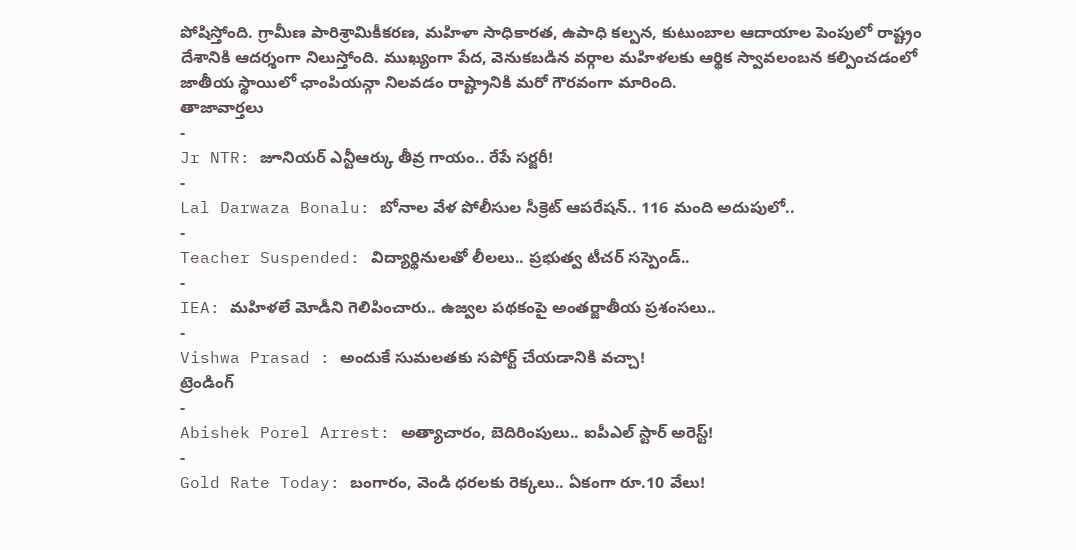పోషిస్తోంది. గ్రామీణ పారిశ్రామికీకరణ, మహిళా సాధికారత, ఉపాధి కల్పన, కుటుంబాల ఆదాయాల పెంపులో రాష్ట్రం దేశానికి ఆదర్శంగా నిలుస్తోంది. ముఖ్యంగా పేద, వెనుకబడిన వర్గాల మహిళలకు ఆర్థిక స్వావలంబన కల్పించడంలో జాతీయ స్థాయిలో ఛాంపియన్గా నిలవడం రాష్ట్రానికి మరో గౌరవంగా మారింది.
తాజావార్తలు
-
Jr NTR: జూనియర్ ఎన్టీఆర్కు తీవ్ర గాయం.. రేపే సర్జరీ!
-
Lal Darwaza Bonalu: బోనాల వేళ పోలీసుల సీక్రెట్ ఆపరేషన్.. 116 మంది అదుపులో..
-
Teacher Suspended: విద్యార్థినులతో లీలలు.. ప్రభుత్వ టీచర్ సస్పెండ్..
-
IEA: మహిళలే మోడీని గెలిపించారు.. ఉజ్వల పథకంపై అంతర్జాతీయ ప్రశంసలు..
-
Vishwa Prasad : అందుకే సుమలతకు సపోర్ట్ చేయడానికి వచ్చా!
ట్రెండింగ్
-
Abishek Porel Arrest: అత్యాచారం, బెదిరింపులు.. ఐపీఎల్ స్టార్ అరెస్ట్!
-
Gold Rate Today: బంగారం, వెండి ధరలకు రెక్కలు.. ఏకంగా రూ.10 వేలు!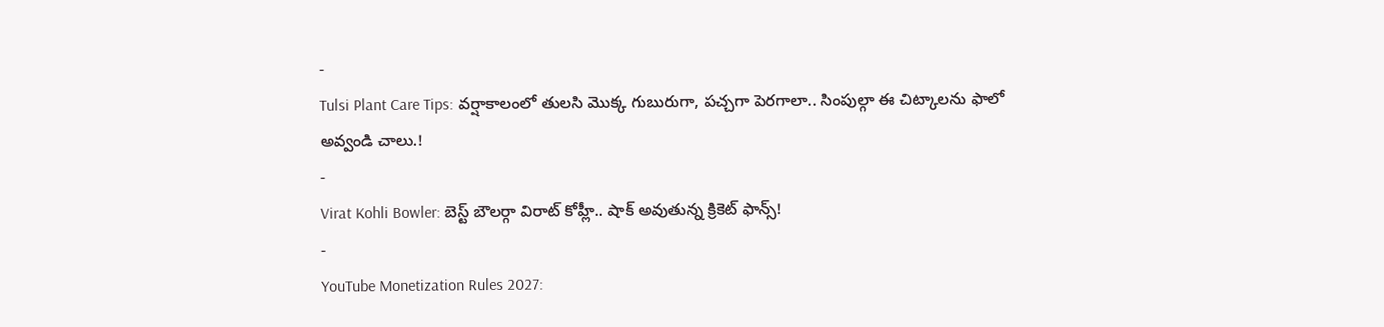-
Tulsi Plant Care Tips: వర్షాకాలంలో తులసి మొక్క గుబురుగా, పచ్చగా పెరగాలా.. సింపుల్గా ఈ చిట్కాలను ఫాలో అవ్వండి చాలు.!
-
Virat Kohli Bowler: బెస్ట్ బౌలర్గా విరాట్ కోహ్లీ.. షాక్ అవుతున్న క్రికెట్ ఫాన్స్!
-
YouTube Monetization Rules 2027: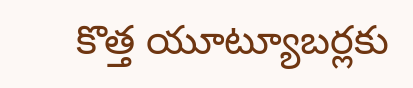కొత్త యూట్యూబర్లకు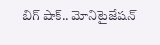బిగ్ షాక్.. మోనిటైజేషన్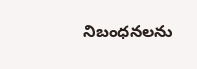నిబంధనలను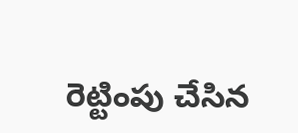రెట్టింపు చేసిన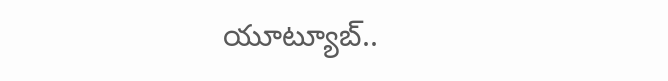యూట్యూబ్..